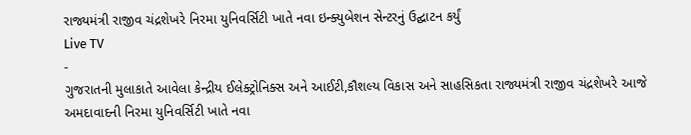રાજ્યમંત્રી રાજીવ ચંદ્રશેખરે નિરમા યુનિવર્સિટી ખાતે નવા ઇન્ક્યુબેશન સેન્ટરનું ઉદ્ઘાટન કર્યું
Live TV
-
ગુજરાતની મુલાકાતે આવેલા કેન્દ્રીય ઈલેક્ટ્રોનિક્સ અને આઈટી,કૌશલ્ય વિકાસ અને સાહસિકતા રાજ્યમંત્રી રાજીવ ચંદ્રશેખરે આજે અમદાવાદની નિરમા યુનિવર્સિટી ખાતે નવા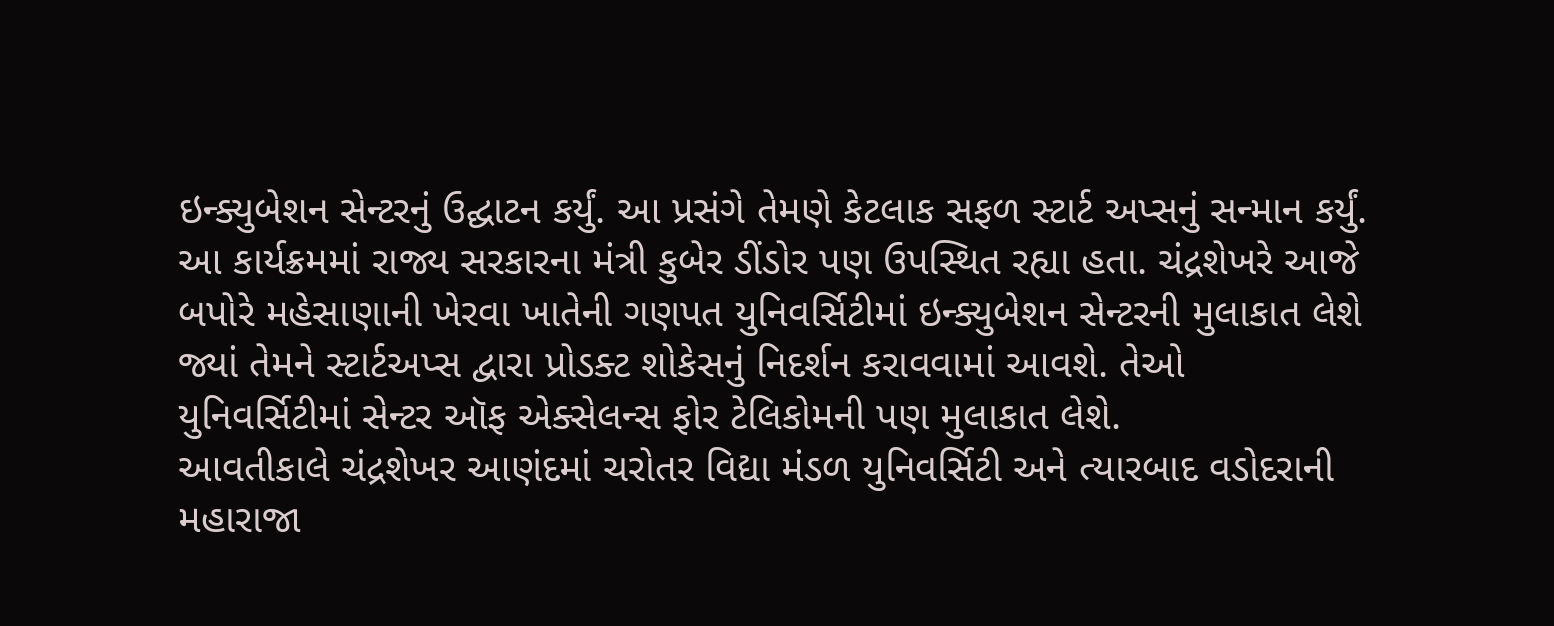ઇન્ક્યુબેશન સેન્ટરનું ઉદ્ઘાટન કર્યું. આ પ્રસંગે તેમણે કેટલાક સફળ સ્ટાર્ટ અપ્સનું સન્માન કર્યું.
આ કાર્યક્રમમાં રાજ્ય સરકારના મંત્રી કુબેર ડીંડોર પણ ઉપસ્થિત રહ્યા હતા. ચંદ્રશેખરે આજે બપોરે મહેસાણાની ખેરવા ખાતેની ગણપત યુનિવર્સિટીમાં ઇન્ક્યુબેશન સેન્ટરની મુલાકાત લેશે જ્યાં તેમને સ્ટાર્ટઅપ્સ દ્વારા પ્રોડક્ટ શોકેસનું નિદર્શન કરાવવામાં આવશે. તેઓ યુનિવર્સિટીમાં સેન્ટર ઑફ એક્સેલન્સ ફોર ટેલિકોમની પણ મુલાકાત લેશે.
આવતીકાલે ચંદ્રશેખર આણંદમાં ચરોતર વિદ્યા મંડળ યુનિવર્સિટી અને ત્યારબાદ વડોદરાની મહારાજા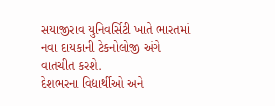સયાજીરાવ યુનિવર્સિટી ખાતે ભારતમાં નવા દાયકાની ટેકનોલોજી અંગે વાતચીત કરશે.
દેશભરના વિદ્યાર્થીઓ અને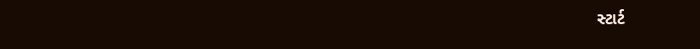સ્ટાર્ટ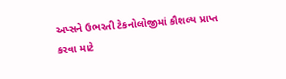અપ્સને ઉભરતી ટેકનોલોજીમાં કૌશલ્ય પ્રાપ્ત કરવા માટે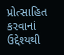પ્રોત્સાહિત કરવાનાં ઉદ્દેશ્યથી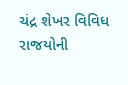ચંદ્ર શેખર વિવિધ રાજયોની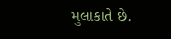મુલાકાતે છે.